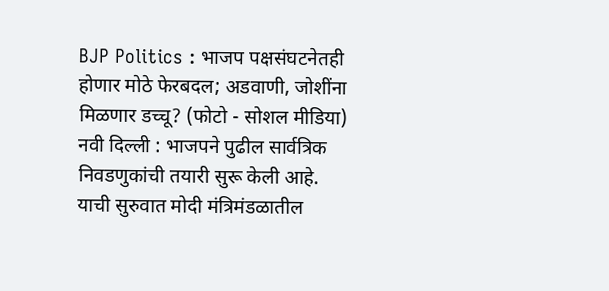BJP Politics : भाजप पक्षसंघटनेतही होणार मोठे फेरबदल; अडवाणी, जोशींना मिळणार डच्चू? (फोटो - सोशल मीडिया)
नवी दिल्ली : भाजपने पुढील सार्वत्रिक निवडणुकांची तयारी सुरू केली आहे. याची सुरुवात मोदी मंत्रिमंडळातील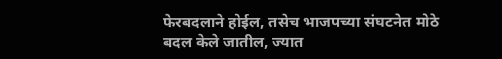फेरबदलाने होईल, तसेच भाजपच्या संघटनेत मोठे बदल केले जातील, ज्यात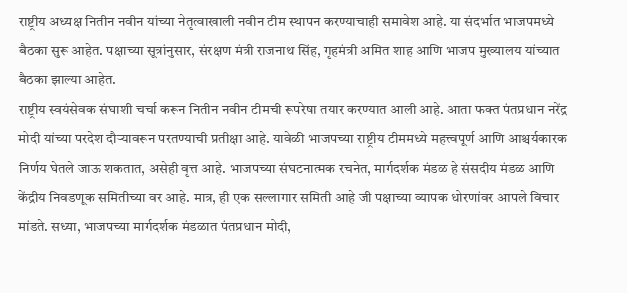राष्ट्रीय अध्यक्ष नितीन नवीन यांच्या नेतृत्वाखाली नवीन टीम स्थापन करण्याचाही समावेश आहे. या संदर्भात भाजपमध्ये बैठका सुरू आहेत. पक्षाच्या सूत्रांनुसार, संरक्षण मंत्री राजनाथ सिंह, गृहमंत्री अमित शाह आणि भाजप मुख्यालय यांच्यात बैठका झाल्या आहेत.
राष्ट्रीय स्वयंसेवक संघाशी चर्चा करून नितीन नवीन टीमची रूपरेषा तयार करण्यात आली आहे. आता फक्त पंतप्रधान नरेंद्र मोदी यांच्या परदेश दौऱ्यावरून परतण्याची प्रतीक्षा आहे. यावेळी भाजपच्या राष्ट्रीय टीममध्ये महत्त्वपूर्ण आणि आश्चर्यकारक निर्णय घेतले जाऊ शकतात, असेही वृत्त आहे. भाजपच्या संघटनात्मक रचनेत, मार्गदर्शक मंडळ हे संसदीय मंडळ आणि केंद्रीय निवडणूक समितीच्या वर आहे. मात्र, ही एक सल्लागार समिती आहे जी पक्षाच्या व्यापक धोरणांवर आपले विचार मांडते. सध्या, भाजपच्या मार्गदर्शक मंडळात पंतप्रधान मोदी,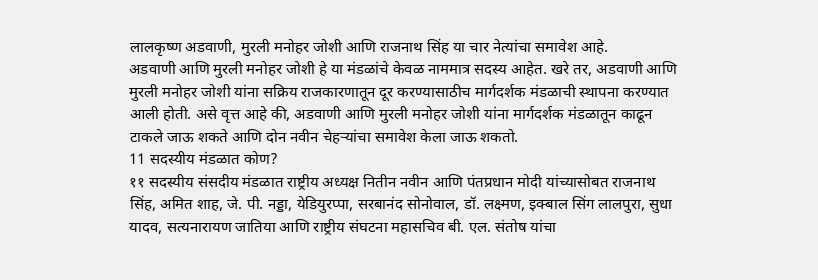लालकृष्ण अडवाणी, मुरली मनोहर जोशी आणि राजनाथ सिंह या चार नेत्यांचा समावेश आहे.
अडवाणी आणि मुरली मनोहर जोशी हे या मंडळांचे केवळ नाममात्र सदस्य आहेत. खरे तर, अडवाणी आणि मुरली मनोहर जोशी यांना सक्रिय राजकारणातून दूर करण्यासाठीच मार्गदर्शक मंडळाची स्थापना करण्यात आली होती. असे वृत्त आहे की, अडवाणी आणि मुरली मनोहर जोशी यांना मार्गदर्शक मंडळातून काढून टाकले जाऊ शकते आणि दोन नवीन चेहऱ्यांचा समावेश केला जाऊ शकतो.
11 सदस्यीय मंडळात कोण?
११ सदस्यीय संसदीय मंडळात राष्ट्रीय अध्यक्ष नितीन नवीन आणि पंतप्रधान मोदी यांच्यासोबत राजनाथ सिंह, अमित शाह, जे. पी. नड्डा, येडियुरप्पा, सरबानंद सोनोवाल, डॉ. लक्ष्मण, इक्बाल सिंग लालपुरा, सुधा यादव, सत्यनारायण जातिया आणि राष्ट्रीय संघटना महासचिव बी. एल. संतोष यांचा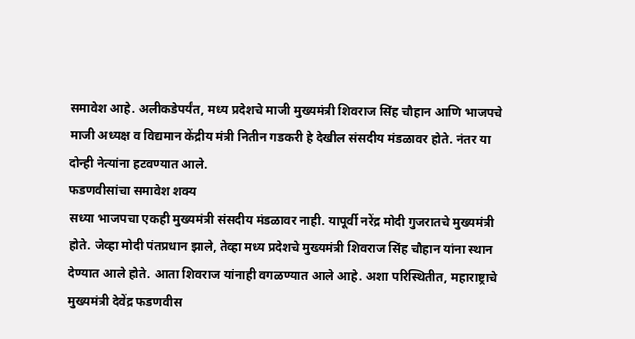समावेश आहे. अलीकडेपर्यंत, मध्य प्रदेशचे माजी मुख्यमंत्री शिवराज सिंह चौहान आणि भाजपचे माजी अध्यक्ष व विद्यमान केंद्रीय मंत्री नितीन गडकरी हे देखील संसदीय मंडळावर होते. नंतर या दोन्ही नेत्यांना हटवण्यात आले.
फडणवीसांचा समावेश शक्य
सध्या भाजपचा एकही मुख्यमंत्री संसदीय मंडळावर नाही. यापूर्वी नरेंद्र मोदी गुजरातचे मुख्यमंत्री होते. जेव्हा मोदी पंतप्रधान झाले, तेव्हा मध्य प्रदेशचे मुख्यमंत्री शिवराज सिंह चौहान यांना स्थान देण्यात आले होते. आता शिवराज यांनाही वगळण्यात आले आहे. अशा परिस्थितीत, महाराष्ट्राचे मुख्यमंत्री देवेंद्र फडणवीस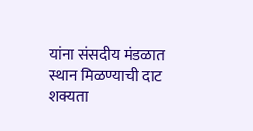यांना संसदीय मंडळात स्थान मिळण्याची दाट शक्यता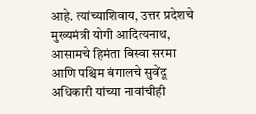आहे. त्यांच्याशिवाय, उत्तर प्रदेशचे मुख्यमंत्री योगी आदित्यनाथ, आसामचे हिमंता बिस्वा सरमा आणि पश्चिम बंगालचे सुवेंदू अधिकारी यांच्या नावांचीही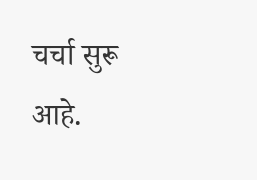चर्चा सुरू आहे.